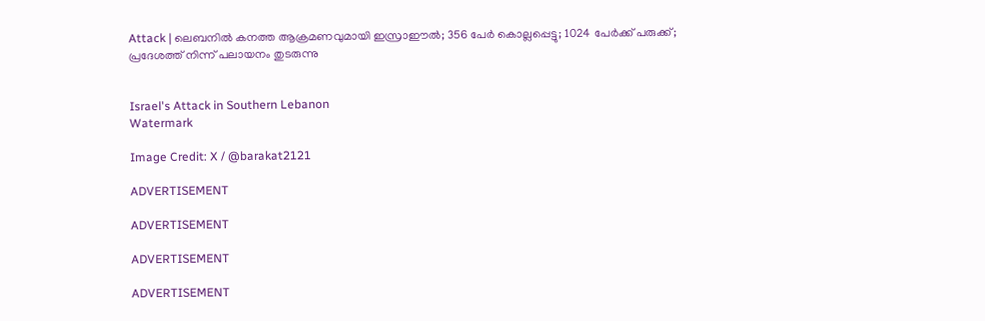Attack | ലെബനിൽ കനത്ത ആക്രമണവുമായി ഇസ്രാഈൽ; 356 പേർ കൊല്ലപ്പെട്ടു; 1024 പേർക്ക് പരുക്ക്; പ്രദേശത്ത് നിന്ന് പലായനം തുടരുന്നു


Israel's Attack in Southern Lebanon
Watermark

Image Credit: X / @barakat2121

ADVERTISEMENT

ADVERTISEMENT

ADVERTISEMENT

ADVERTISEMENT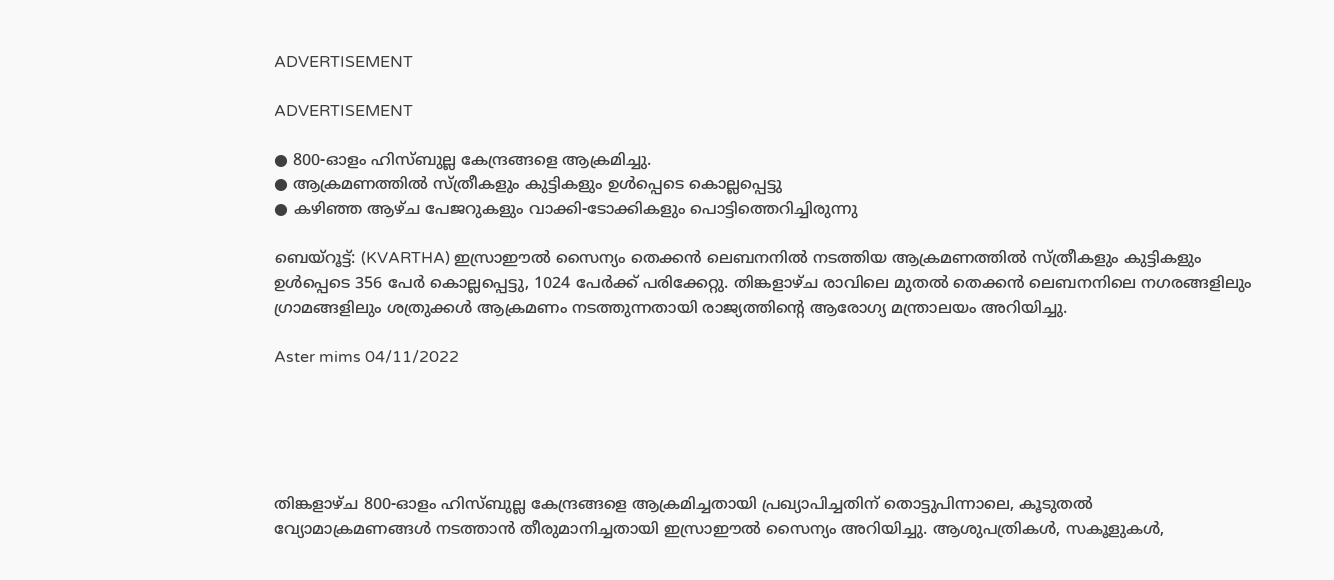ADVERTISEMENT

ADVERTISEMENT

● 800-ഓളം ഹിസ്ബുല്ല കേന്ദ്രങ്ങളെ ആക്രമിച്ചു.
● ആക്രമണത്തിൽ സ്ത്രീകളും കുട്ടികളും ഉൾപ്പെടെ കൊല്ലപ്പെട്ടു
● കഴിഞ്ഞ ആഴ്ച പേജറുകളും വാക്കി-ടോക്കികളും പൊട്ടിത്തെറിച്ചിരുന്നു

ബെയ്‌റൂട്ട്: (KVARTHA) ഇസ്രാഈൽ സൈന്യം തെക്കൻ ലെബനനിൽ നടത്തിയ ആക്രമണത്തിൽ സ്ത്രീകളും കുട്ടികളും ഉൾപ്പെടെ 356 പേർ കൊല്ലപ്പെട്ടു, 1024 പേർക്ക് പരിക്കേറ്റു. തിങ്കളാഴ്ച രാവിലെ മുതല്‍ തെക്കന്‍ ലെബനനിലെ നഗരങ്ങളിലും ഗ്രാമങ്ങളിലും ശത്രുക്കള്‍ ആക്രമണം നടത്തുന്നതായി രാജ്യത്തിൻ്റെ ആരോഗ്യ മന്ത്രാലയം അറിയിച്ചു.

Aster mims 04/11/2022





തിങ്കളാഴ്ച 800-ഓളം ഹിസ്ബുല്ല കേന്ദ്രങ്ങളെ ആക്രമിച്ചതായി പ്രഖ്യാപിച്ചതിന് തൊട്ടുപിന്നാലെ, കൂടുതൽ വ്യോമാക്രമണങ്ങൾ നടത്താൻ തീരുമാനിച്ചതായി ഇസ്രാഈൽ സൈന്യം അറിയിച്ചു. ആശുപത്രികൾ, സകൂളുകൾ,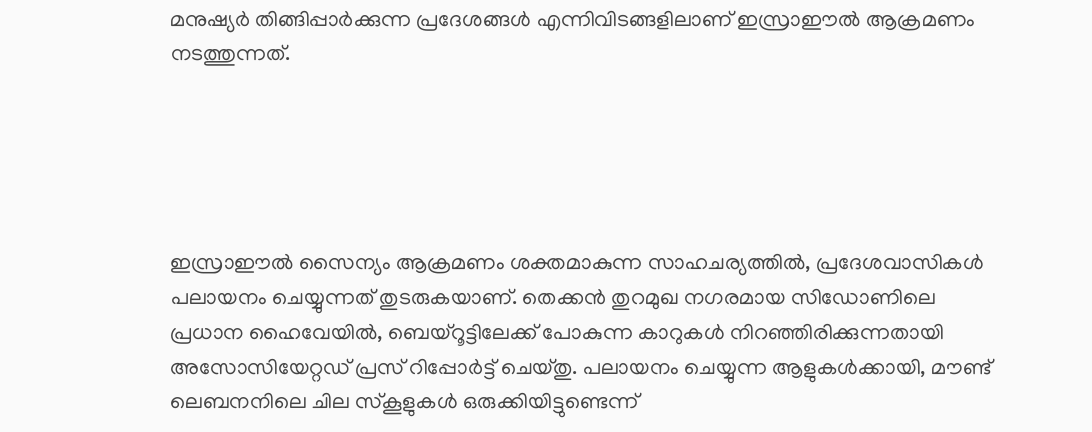മനുഷ്യർ തിങ്ങിപ്പാർക്കുന്ന പ്രദേശങ്ങൾ എന്നിവിടങ്ങളിലാണ് ഇസ്രാഈൽ ആക്രമണം നടത്തുന്നത്.





ഇസ്രാഈൽ സൈന്യം ആക്രമണം ശക്തമാകുന്ന സാഹചര്യത്തിൽ, പ്രദേശവാസികൾ പലായനം ചെയ്യുന്നത് തുടരുകയാണ്. തെക്കൻ തുറമുഖ നഗരമായ സിഡോണിലെ പ്രധാന ഹൈവേയിൽ, ബെയ്റൂട്ടിലേക്ക് പോകുന്ന കാറുകൾ നിറഞ്ഞിരിക്കുന്നതായി അസോസിയേറ്റഡ് പ്രസ് റിപ്പോർട്ട് ചെയ്തു. പലായനം ചെയ്യുന്ന ആളുകൾക്കായി, മൗണ്ട് ലെബനനിലെ ചില സ്കൂളുകൾ ഒരുക്കിയിട്ടുണ്ടെന്ന്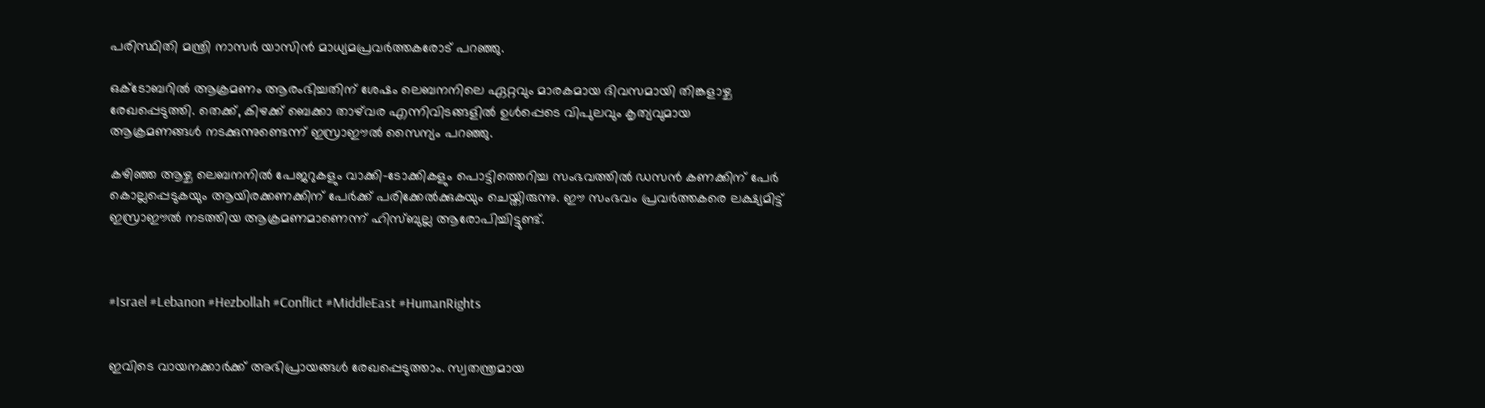പരിസ്ഥിതി മന്ത്രി നാസർ യാസിൻ മാധ്യമപ്രവർത്തകരോട് പറഞ്ഞു.

ഒക്‌ടോബറിൽ ആക്രമണം ആരംഭിച്ചതിന് ശേഷം ലെബനനിലെ ഏറ്റവും മാരകമായ ദിവസമായി തിങ്കളാഴ്ച രേഖപ്പെടുത്തി. തെക്ക്, കിഴക്ക് ബെക്കാ താഴ്‌വര എന്നിവിടങ്ങളിൽ ഉൾപ്പെടെ വിപുലവും കൃത്യവുമായ ആക്രമണങ്ങൾ നടക്കുന്നുണ്ടെന്ന് ഇസ്രാഈൽ സൈന്യം പറഞ്ഞു.

കഴിഞ്ഞ ആഴ്ച ലെബനനിൽ പേജറുകളും വാക്കി-ടോക്കികളും പൊട്ടിത്തെറിച്ച സംഭവത്തിൽ ഡസൻ കണക്കിന് പേർ കൊല്ലപ്പെടുകയും ആയിരക്കണക്കിന് പേർക്ക് പരിക്കേൽക്കുകയും ചെയ്തിരുന്നു. ഈ സംഭവം പ്രവർത്തകരെ ലക്ഷ്യമിട്ട് ഇസ്രാഈൽ നടത്തിയ ആക്രമണമാണെന്ന് ഹിസ്ബുല്ല ആരോപിച്ചിട്ടുണ്ട്.



#Israel #Lebanon #Hezbollah #Conflict #MiddleEast #HumanRights


ഇവിടെ വായനക്കാർക്ക് അഭിപ്രായങ്ങൾ രേഖപ്പെടുത്താം. സ്വതന്ത്രമായ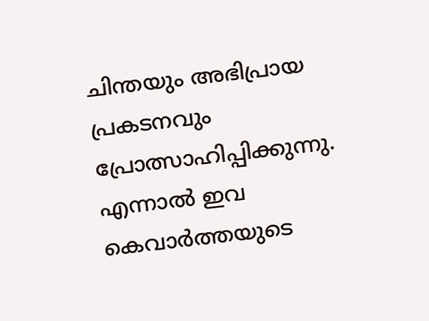ചിന്തയും അഭിപ്രായ പ്രകടനവും പ്രോത്സാഹിപ്പിക്കുന്നു. എന്നാൽ ഇവ കെവാർത്തയുടെ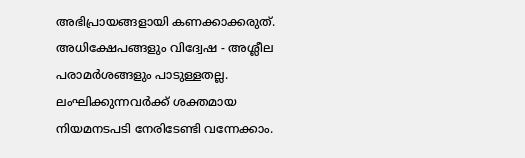അഭിപ്രായങ്ങളായി കണക്കാക്കരുത്. അധിക്ഷേപങ്ങളും വിദ്വേഷ - അശ്ലീല പരാമർശങ്ങളും പാടുള്ളതല്ല. ലംഘിക്കുന്നവർക്ക് ശക്തമായ നിയമനടപടി നേരിടേണ്ടി വന്നേക്കാം.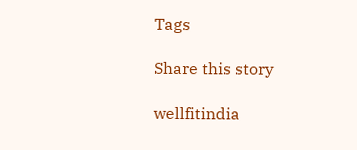Tags

Share this story

wellfitindia